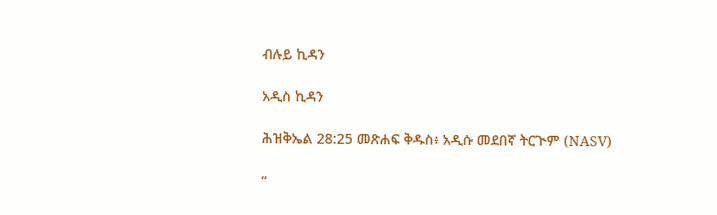ብሉይ ኪዳን

አዲስ ኪዳን

ሕዝቅኤል 28:25 መጽሐፍ ቅዱስ፥ አዲሱ መደበኛ ትርጒም (NASV)

“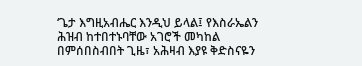‘ጌታ እግዚአብሔር እንዲህ ይላል፤ የእስራኤልን ሕዝብ ከተበተኑባቸው አገሮች መካከል በምሰበስብበት ጊዜ፣ አሕዛብ እያዩ ቅድስናዬን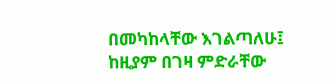በመካከላቸው እገልጣለሁ፤ ከዚያም በገዛ ምድራቸው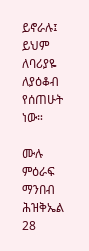ይኖራሉ፤ ይህም ለባሪያዬ ለያዕቆብ የሰጠሁት ነው።

ሙሉ ምዕራፍ ማንበብ ሕዝቅኤል 28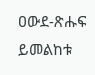ዐውደ-ጽሑፍ ይመልከቱ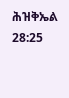ሕዝቅኤል 28:25